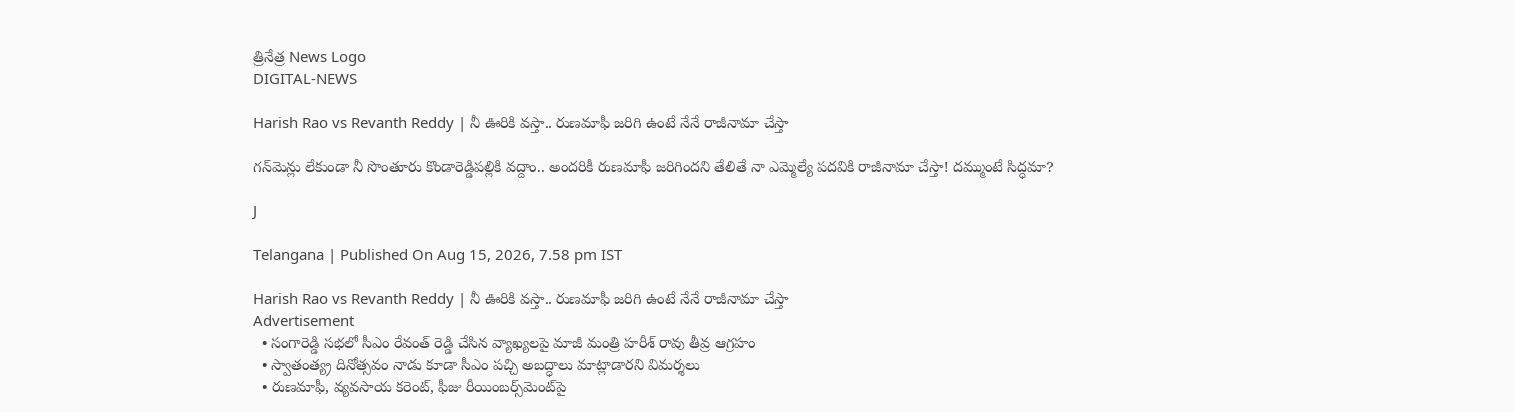త్రినేత్ర News Logo
DIGITAL-NEWS

Harish Rao vs Revanth Reddy | నీ ఊరికి వస్తా.. రుణమాఫీ జరిగి ఉంటే నేనే రాజీనామా చేస్తా

గన్‌మెన్లు లేకుండా నీ సొంతూరు కొండారెడ్డిపల్లికి వద్దాం.. అందరికీ రుణమాఫీ జరిగిందని తేలితే నా ఎమ్మెల్యే పదవికి రాజీనామా చేస్తా! దమ్ముంటే సిద్ధమా?

J

Telangana | Published On Aug 15, 2026, 7.58 pm IST

Harish Rao vs Revanth Reddy | నీ ఊరికి వస్తా.. రుణమాఫీ జరిగి ఉంటే నేనే రాజీనామా చేస్తా
Advertisement
  • సంగారెడ్డి సభలో సీఎం రేవంత్ రెడ్డి చేసిన వ్యాఖ్యలపై మాజీ మంత్రి హరీశ్ రావు తీవ్ర ఆగ్రహం
  • స్వాతంత్య్ర దినోత్సవం నాడు కూడా సీఎం పచ్చి అబద్ధాలు మాట్లాడారని విమర్శలు
  • రుణమాఫీ, వ్యవసాయ కరెంట్, ఫీజు రీయింబర్స్‌మెంట్‌పై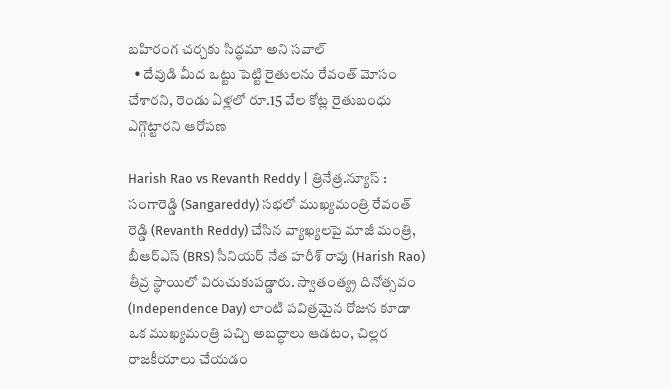బహిరంగ చర్చకు సిద్ధమా అని సవాల్
  • దేవుడి మీద ఒట్టు పెట్టి రైతులను రేవంత్ మోసం చేశారని, రెండు ఏళ్లలో రూ.15 వేల కోట్ల రైతుబంధు ఎగ్గొట్టారని ఆరోపణ

Harish Rao vs Revanth Reddy | త్రినేత్ర.న్యూస్ : సంగారెడ్డి (Sangareddy) సభలో ముఖ్యమంత్రి రేవంత్ రెడ్డి (Revanth Reddy) చేసిన వ్యాఖ్యలపై మాజీ మంత్రి, బీఆర్ఎస్ (BRS) సీనియర్ నేత హరీశ్ రావు (Harish Rao) తీవ్ర స్థాయిలో విరుచుకుపడ్డారు. స్వాతంత్య్ర దినోత్సవం (Independence Day) లాంటి పవిత్రమైన రోజున కూడా ఒక ముఖ్యమంత్రి పచ్చి అబద్ధాలు ఆడటం, చిల్లర రాజకీయాలు చేయడం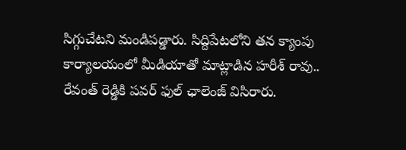సిగ్గుచేటని మండిపడ్డారు. సిద్దిపేటలోని తన క్యాంపు కార్యాలయంలో మీడియాతో మాట్లాడిన హరీశ్ రావు.. రేవంత్ రెడ్డికి పవర్ ఫుల్ ఛాలెంజ్ విసిరారు.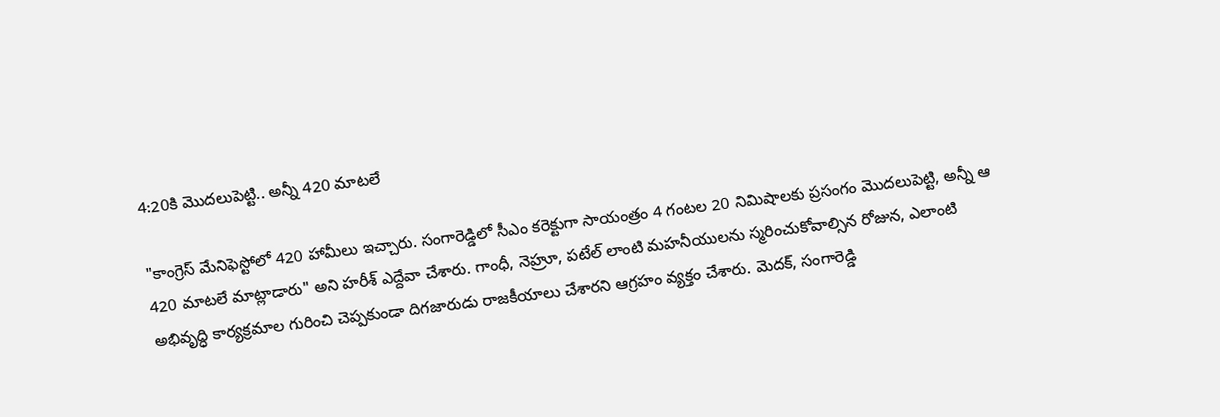4:20కి మొదలుపెట్టి.. అన్నీ 420 మాటలే

"కాంగ్రెస్ మేనిఫెస్టోలో 420 హామీలు ఇచ్చారు. సంగారెడ్డిలో సీఎం కరెక్టుగా సాయంత్రం 4 గంటల 20 నిమిషాలకు ప్రసంగం మొదలుపెట్టి, అన్నీ ఆ 420 మాటలే మాట్లాడారు" అని హరీశ్ ఎద్దేవా చేశారు. గాంధీ, నెహ్రూ, పటేల్ లాంటి మహనీయులను స్మరించుకోవాల్సిన రోజున, ఎలాంటి అభివృద్ధి కార్యక్రమాల గురించి చెప్పకుండా దిగజారుడు రాజకీయాలు చేశారని ఆగ్రహం వ్యక్తం చేశారు. మెదక్, సంగారెడ్డి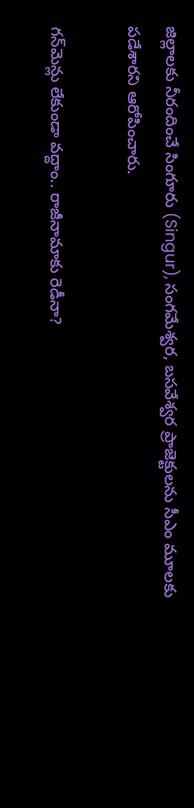జిల్లాలకు నీరందించే సింగూరు (Singur), సంగమేశ్వర, బసవేశ్వర ప్రాజెక్టులను సీఎం మూలకు పడేశారని ఆరోపించారు.

గన్‌మెన్లు లేకుండా వద్దాం.. రాజీనామాకు రెడీనా?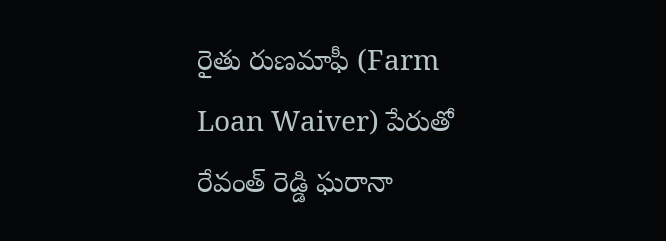రైతు రుణమాఫీ (Farm Loan Waiver) పేరుతో రేవంత్ రెడ్డి ఘరానా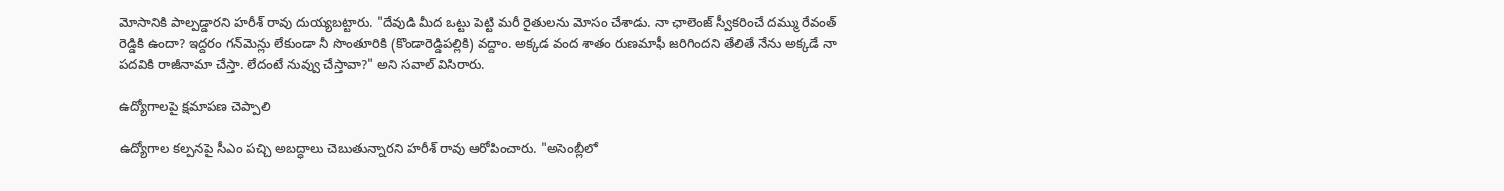మోసానికి పాల్పడ్డారని హరీశ్ రావు దుయ్యబట్టారు. "దేవుడి మీద ఒట్టు పెట్టి మరీ రైతులను మోసం చేశాడు. నా ఛాలెంజ్ స్వీకరించే దమ్ము రేవంత్ రెడ్డికి ఉందా? ఇద్దరం గన్‌మెన్లు లేకుండా నీ సొంతూరికి (కొండారెడ్డిపల్లికి) వద్దాం. అక్కడ వంద శాతం రుణమాఫీ జరిగిందని తేలితే నేను అక్కడే నా పదవికి రాజీనామా చేస్తా. లేదంటే నువ్వు చేస్తావా?" అని సవాల్ విసిరారు.

ఉద్యోగాలపై క్షమాపణ చెప్పాలి

ఉద్యోగాల కల్పనపై సీఎం పచ్చి అబద్ధాలు చెబుతున్నారని హరీశ్ రావు ఆరోపించారు. "అసెంబ్లీలో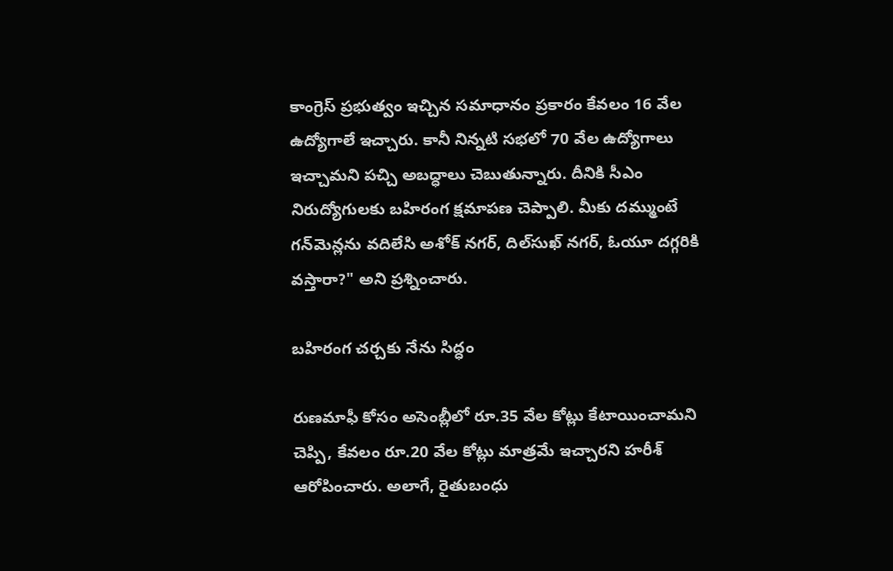కాంగ్రెస్ ప్రభుత్వం ఇచ్చిన సమాధానం ప్రకారం కేవలం 16 వేల ఉద్యోగాలే ఇచ్చారు. కానీ నిన్నటి సభలో 70 వేల ఉద్యోగాలు ఇచ్చామని పచ్చి అబద్ధాలు చెబుతున్నారు. దీనికి సీఎం నిరుద్యోగులకు బహిరంగ క్షమాపణ చెప్పాలి. మీకు దమ్ముంటే గన్‌మెన్లను వదిలేసి అశోక్ నగర్, దిల్‌సుఖ్ నగర్, ఓయూ దగ్గరికి వస్తారా?" అని ప్రశ్నించారు.

బహిరంగ చర్చకు నేను సిద్ధం

రుణమాఫీ కోసం అసెంబ్లీలో రూ.35 వేల కోట్లు కేటాయించామని చెప్పి, కేవలం రూ.20 వేల కోట్లు మాత్రమే ఇచ్చారని హరీశ్ ఆరోపించారు. అలాగే, రైతుబంధు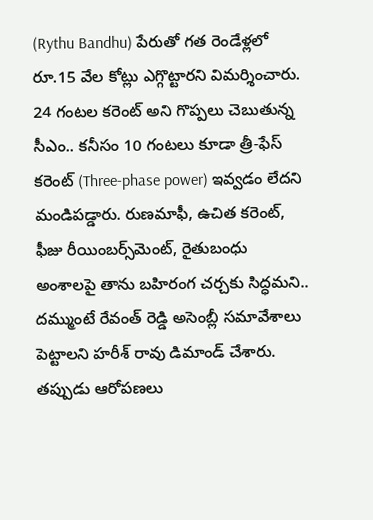(Rythu Bandhu) పేరుతో గత రెండేళ్లలో రూ.15 వేల కోట్లు ఎగ్గొట్టారని విమర్శించారు. 24 గంటల కరెంట్ అని గొప్పలు చెబుతున్న సీఎం.. కనీసం 10 గంటలు కూడా త్రీ-ఫేస్ కరెంట్ (Three-phase power) ఇవ్వడం లేదని మండిపడ్డారు. రుణమాఫీ, ఉచిత కరెంట్, ఫీజు రీయింబర్స్‌మెంట్‌, రైతుబంధు అంశాలపై తాను బహిరంగ చర్చకు సిద్ధమని.. దమ్ముంటే రేవంత్ రెడ్డి అసెంబ్లీ సమావేశాలు పెట్టాలని హరీశ్ రావు డిమాండ్ చేశారు. తప్పుడు ఆరోపణలు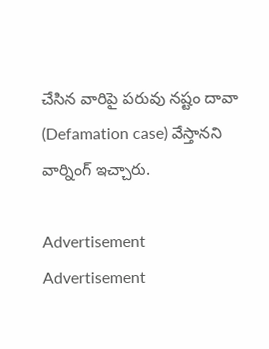చేసిన వారిపై పరువు నష్టం దావా (Defamation case) వేస్తానని వార్నింగ్ ఇచ్చారు.

Advertisement
Advertisement